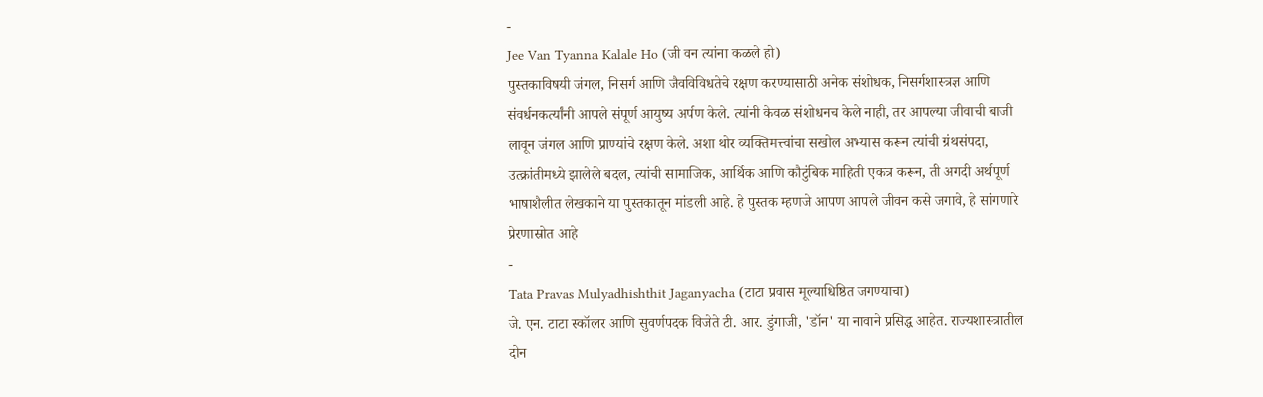-
Jee Van Tyanna Kalale Ho (जी वन त्यांना कळले हो)
पुस्तकाविषयी जंगल, निसर्ग आणि जैवविविधतेचे रक्षण करण्यासाठी अनेक संशोधक, निसर्गशास्त्रज्ञ आणि संवर्धनकर्त्यांनी आपले संपूर्ण आयुष्य अर्पण केले. त्यांनी केवळ संशोधनच केले नाही, तर आपल्या जीवाची बाजी लावून जंगल आणि प्राण्यांचे रक्षण केले. अशा थोर व्यक्तिमत्त्वांचा सखोल अभ्यास करून त्यांची ग्रंथसंपदा, उत्क्रांतीमध्ये झालेले बदल, त्यांची सामाजिक, आर्थिक आणि कौटुंबिक माहिती एकत्र करून, ती अगदी अर्थपूर्ण भाषाशैलीत लेखकाने या पुस्तकातून मांडली आहे. हे पुस्तक म्हणजे आपण आपले जीवन कसे जगावे, हे सांगणारे प्रेरणास्रोत आहे
-
Tata Pravas Mulyadhishthit Jaganyacha (टाटा प्रवास मूल्याधिष्ठित जगण्याचा)
जे. एन. टाटा स्कॉलर आणि सुवर्णपदक विजेते टी. आर. डुंगाजी, 'डॉन' या नावाने प्रसिद्ध आहेत. राज्यशास्त्रातील दोन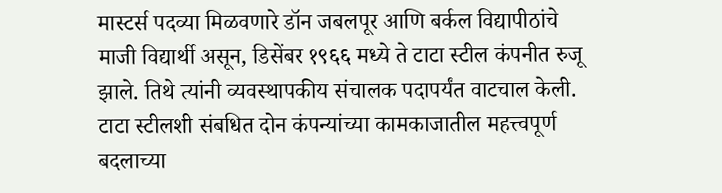मास्टर्स पदव्या मिळवणारे डॉन जबलपूर आणि बर्कल विद्यापीठांचे माजी विद्यार्थी असून, डिसेंबर १९६६ मध्ये ते टाटा स्टील कंपनीत रुजू झाले. तिथे त्यांनी व्यवस्थापकीय संचालक पदापर्यंत वाटचाल केली. टाटा स्टीलशी संबधित दोन कंपन्यांच्या कामकाजातील महत्त्वपूर्ण बदलाच्या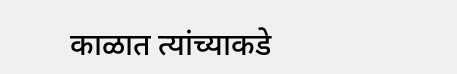काळात त्यांच्याकडे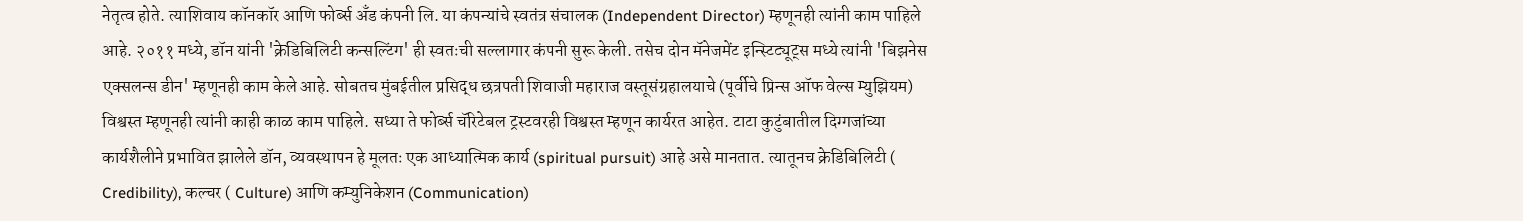नेतृत्व होते. त्याशिवाय कॉनकॉर आणि फोर्ब्स अँड कंपनी लि. या कंपन्यांचे स्वतंत्र संचालक (Independent Director) म्हणूनही त्यांनी काम पाहिले आहे. २०११ मध्ये, डॉन यांनी 'क्रेडिबिलिटी कन्सल्टिंग' ही स्वतःची सल्लागार कंपनी सुरू केली. तसेच दोन मॅनेजमेंट इन्स्टिट्यूट्स मध्ये त्यांनी 'बिझनेस एक्सलन्स डीन' म्हणूनही काम केले आहे. सोबतच मुंबईतील प्रसिद्ध छत्रपती शिवाजी महाराज वस्तूसंग्रहालयाचे (पूर्वीचे प्रिन्स ऑफ वेल्स म्युझियम) विश्वस्त म्हणूनही त्यांनी काही काळ काम पाहिले. सध्या ते फोर्ब्स चॅरिटेबल ट्रस्टवरही विश्वस्त म्हणून कार्यरत आहेत. टाटा कुटुंबातील दिग्गजांच्या कार्यशैलीने प्रभावित झालेले डॉन, व्यवस्थापन हे मूलतः एक आध्यात्मिक कार्य (spiritual pursuit) आहे असे मानतात. त्यातूनच क्रेडिबिलिटी ( Credibility), कल्चर ( Culture) आणि कम्युनिकेशन (Communication)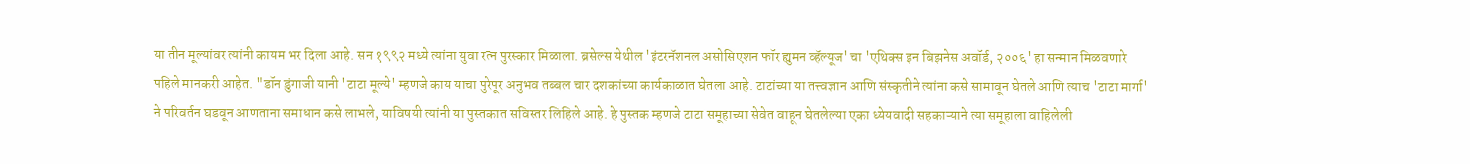या तीन मूल्यांवर त्यांनी कायम भर दिला आहे. सन १९९२ मध्ये त्यांना युवा रत्न पुरस्कार मिळाला. ब्रसेल्स येथील 'इंटरनॅशनल असोसिएशन फॉर ह्युमन व्हॅल्यूज' चा 'एथिक्स इन बिझनेस अवॉर्ड, २००६' हा सन्मान मिळवणारे पहिले मानकरी आहेत. "डॉन डुंगाजी यानी 'टाटा मूल्ये' म्हणजे काय याचा पुरेपूर अनुभव तब्बल चार दशकांच्या कार्यकाळात घेतला आहे. टाटांच्या या तत्त्वज्ञान आणि संस्कृतीने त्यांना कसे सामावून घेतले आणि त्याच 'टाटा मार्गा' ने परिवर्तन घडवून आणताना समाधान कसे लाभले, याविषयी त्यांनी या पुस्तकात सविस्तर लिहिले आहे. हे पुस्तक म्हणजे टाटा समूहाच्या सेवेत वाहून घेतलेल्या एका ध्येयवादी सहकाऱ्याने त्या समूहाला वाहिलेली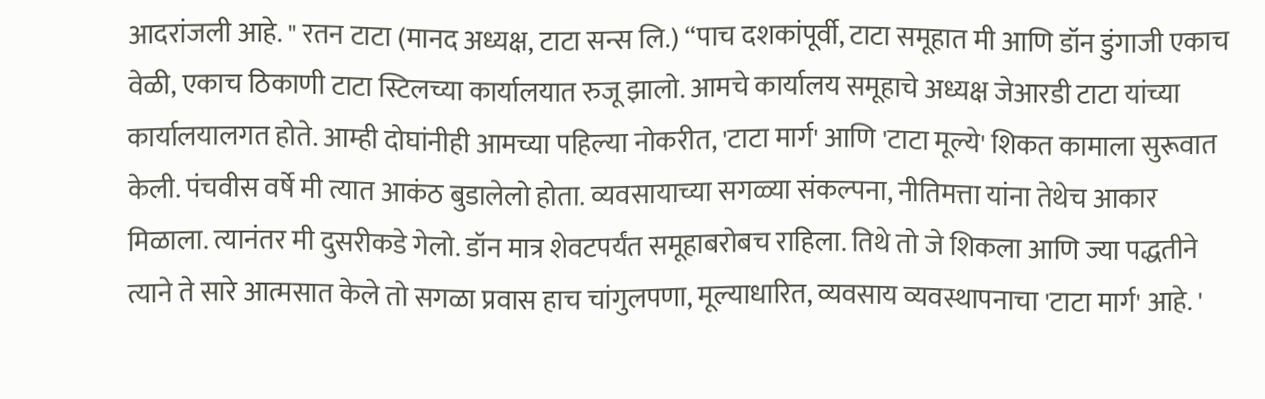आदरांजली आहे. " रतन टाटा (मानद अध्यक्ष, टाटा सन्स लि.) “पाच दशकांपूर्वी, टाटा समूहात मी आणि डॉन डुंगाजी एकाच वेळी, एकाच ठिकाणी टाटा स्टिलच्या कार्यालयात रुजू झालो. आमचे कार्यालय समूहाचे अध्यक्ष जेआरडी टाटा यांच्या कार्यालयालगत होते. आम्ही दोघांनीही आमच्या पहिल्या नोकरीत, 'टाटा मार्ग' आणि 'टाटा मूल्ये' शिकत कामाला सुरूवात केली. पंचवीस वर्षे मी त्यात आकंठ बुडालेलो होता. व्यवसायाच्या सगळ्या संकल्पना, नीतिमत्ता यांना तेथेच आकार मिळाला. त्यानंतर मी दुसरीकडे गेलो. डॉन मात्र शेवटपर्यंत समूहाबरोबच राहिला. तिथे तो जे शिकला आणि ज्या पद्धतीने त्याने ते सारे आत्मसात केले तो सगळा प्रवास हाच चांगुलपणा, मूल्याधारित, व्यवसाय व्यवस्थापनाचा 'टाटा मार्ग' आहे. '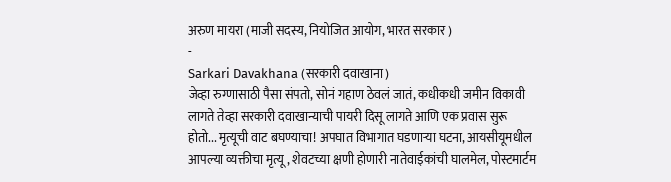अरुण मायरा (माजी सदस्य, नियोजित आयोग, भारत सरकार )
-
Sarkari Davakhana (सरकारी दवाखाना)
जेव्हा रुग्णासाठी पैसा संपतो, सोनं गहाण ठेवलं जातं, कधीकधी जमीन विकावी लागते तेव्हा सरकारी दवाखान्याची पायरी दिसू लागते आणि एक प्रवास सुरू होतो... मृत्यूची वाट बघण्याचा! अपघात विभागात घडणाऱ्या घटना, आयसीयूमधील आपल्या व्यक्तीचा मृत्यू, शेवटच्या क्षणी होणारी नातेवाईकांची घालमेल, पोस्टमार्टम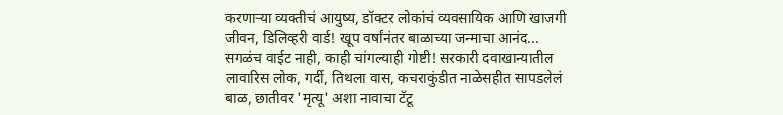करणाऱ्या व्यक्तीचं आयुष्य, डॉक्टर लोकांचं व्यवसायिक आणि खाजगी जीवन, डिलिव्हरी वार्ड! खूप वर्षांनंतर बाळाच्या जन्माचा आनंद... सगळंच वाईट नाही, काही चांगल्याही गोष्टी! सरकारी दवाखान्यातील लावारिस लोक, गर्दी, तिथला वास, कचराकुंडीत नाळेसहीत सापडलेलं बाळ, छातीवर 'मृत्यू' अशा नावाचा टॅटू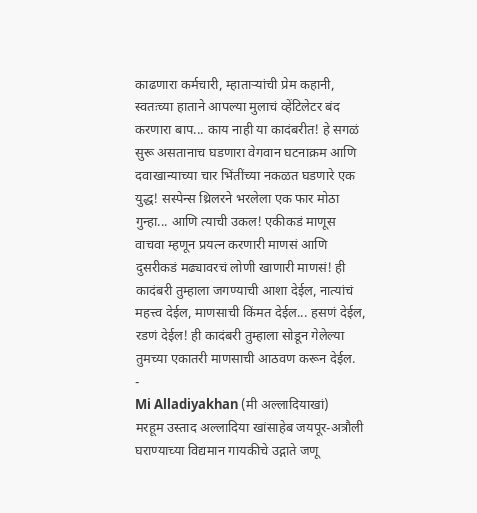काढणारा कर्मचारी, म्हाताऱ्यांची प्रेम कहानी, स्वतःच्या हाताने आपल्या मुलाचं व्हेंटिलेटर बंद करणारा बाप... काय नाही या कादंबरीत! हे सगळं सुरू असतानाच घडणारा वेगवान घटनाक्रम आणि दवाखान्याच्या चार भिंतींच्या नकळत घडणारे एक युद्ध! सस्पेन्स थ्रिलरने भरलेला एक फार मोठा गुन्हा... आणि त्याची उकल! एकीकडं माणूस वाचवा म्हणून प्रयत्न करणारी माणसं आणि दुसरीकडं मढ्यावरचं लोणी खाणारी माणसं! ही कादंबरी तुम्हाला जगण्याची आशा देईल, नात्यांचं महत्त्व देईल, माणसाची किंमत देईल... हसणं देईल, रडणं देईल! ही कादंबरी तुम्हाला सोडून गेलेल्या तुमच्या एकातरी माणसाची आठवण करून देईल.
-
Mi Alladiyakhan (मी अल्लादियाखां)
मरहूम उस्ताद अल्लादिया खांसाहेब जयपूर-अत्रौली घराण्याच्या विद्यमान गायकीचे उद्गाते जणू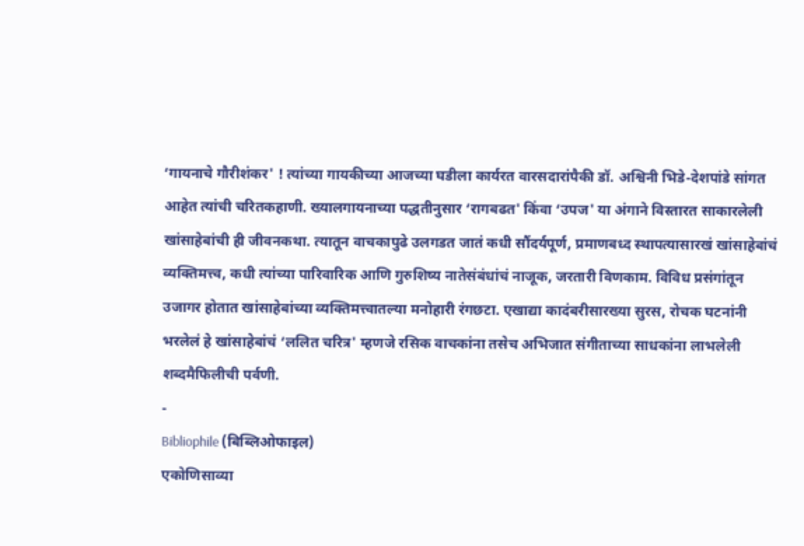‘गायनाचे गौरीशंकर' ! त्यांच्या गायकीच्या आजच्या घडीला कार्यरत वारसदारांपैकी डॉ. अश्विनी भिडे-देशपांडे सांगत आहेत त्यांची चरितकहाणी. ख्यालगायनाच्या पद्धतीनुसार ‘रागबढत' किंवा ‘उपज' या अंगाने विस्तारत साकारलेली खांसाहेबांची ही जीवनकथा. त्यातून वाचकापुढे उलगडत जातं कधी सौंदर्यपूर्ण, प्रमाणबध्द स्थापत्यासारखं खांसाहेबांचं व्यक्तिमत्त्व, कधी त्यांच्या पारिवारिक आणि गुरुशिष्य नातेसंबंधांचं नाजूक, जरतारी विणकाम. विविध प्रसंगांतून उजागर होतात खांसाहेबांच्या व्यक्तिमत्त्वातल्या मनोहारी रंगछटा. एखाद्या कादंबरीसारख्या सुरस, रोचक घटनांनी भरलेलं हे खांसाहेबांचं ‘ललित चरित्र' म्हणजे रसिक वाचकांना तसेच अभिजात संगीताच्या साधकांना लाभलेली शब्दमैफिलीची पर्वणी.
-
Bibliophile (बिब्लिओफाइल)
एकोणिसाव्या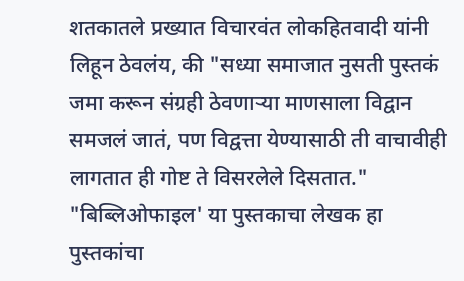शतकातले प्रख्यात विचारवंत लोकहितवादी यांनी लिहून ठेवलंय, की "सध्या समाजात नुसती पुस्तकं जमा करून संग्रही ठेवणाऱ्या माणसाला विद्वान समजलं जातं, पण विद्वत्ता येण्यासाठी ती वाचावीही लागतात ही गोष्ट ते विसरलेले दिसतात." "बिब्लिओफाइल' या पुस्तकाचा लेखक हा पुस्तकांचा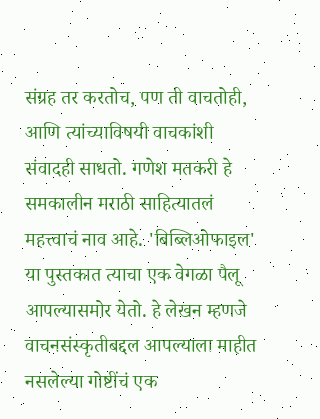संग्रह तर करतोच, पण ती वाचतोही, आणि त्यांच्याविषयी वाचकांशी संवादही साधतो. गणेश मतकरी हे समकालीन मराठी साहित्यातलं महत्त्वाचं नाव आहे. 'बिब्लिओफाइल' या पुस्तकात त्याचा एक वेगळा पैलू आपल्यासमोर येतो. हे लेखन म्हणजे वाचनसंस्कृतीबद्दल आपल्याला माहीत नसलेल्या गोष्टींचं एक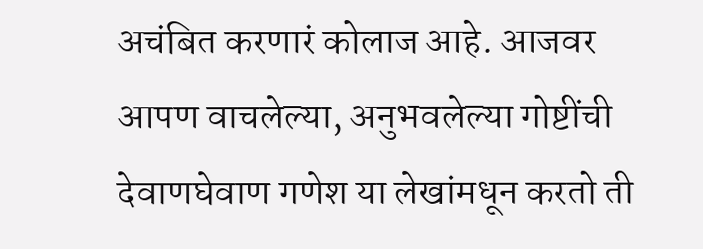अचंबित करणारं कोलाज आहे. आजवर आपण वाचलेल्या, अनुभवलेल्या गोष्टींची देवाणघेवाण गणेश या लेखांमधून करतो ती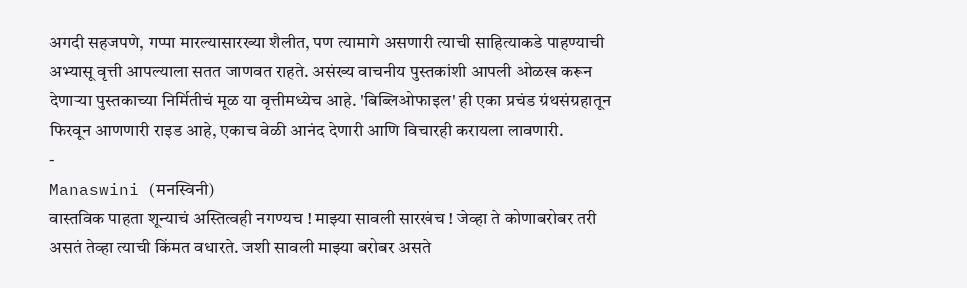अगदी सहजपणे, गप्पा मारल्यासारख्या शैलीत, पण त्यामागे असणारी त्याची साहित्याकडे पाहण्याची अभ्यासू वृत्ती आपल्याला सतत जाणवत राहते. असंख्य वाचनीय पुस्तकांशी आपली ओळख करून देणाऱ्या पुस्तकाच्या निर्मितीचं मूळ या वृत्तीमध्येच आहे. 'बिब्लिओफाइल' ही एका प्रचंड ग्रंथसंग्रहातून फिरवून आणणारी राइड आहे, एकाच वेळी आनंद देणारी आणि विचारही करायला लावणारी.
-
Manaswini (मनस्विनी)
वास्तविक पाहता शून्याचं अस्तित्वही नगण्यच ! माझ्या सावली सारखंच ! जेव्हा ते कोणाबरोबर तरी असतं तेव्हा त्याची किंमत वधारते. जशी सावली माझ्या बरोबर असते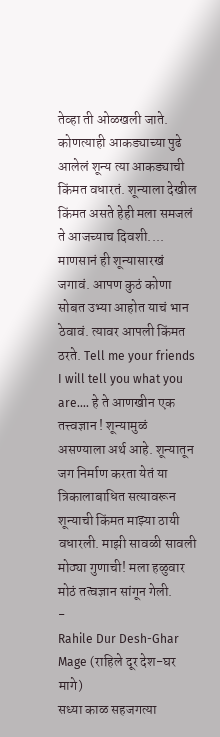तेव्हा ती ओळखली जाते. कोणत्याही आकड्याच्या पुढे आलेलं शून्य त्या आकड्याची किंमत वधारतं. शून्याला देखील किंमत असते हेही मला समजलं ते आजच्याच दिवशी.... माणसानं ही शून्यासारखं जगावं. आपण कुठं कोणा सोबत उभ्या आहोत याचं भान ठेवावं. त्यावर आपली किंमत ठरते. Tell me your friends I will tell you what you are.... हे ते आणखीन एक तत्त्वज्ञान ! शून्यामुळं असण्याला अर्थ आहे. शून्यातून जग निर्माण करता येतं या त्रिकालाबाधित सत्यावरून शून्याची किंमत माझ्या ठायी वधारली. माझी सावळी सावली मोठ्या गुणाची! मला हळुवार मोठं तत्वज्ञान सांगून गेली.
-
Rahile Dur Desh-Ghar Mage (राहिले दूर देश-घर मागे)
सध्या काळ सहजगत्या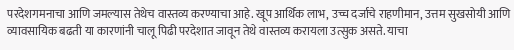परदेशगमनाचा आणि जमल्यास तेथेच वास्तव्य करण्याचा आहे. खूप आर्थिक लाभ, उच्च दर्जाचे राहणीमान, उत्तम सुखसोयी आणि व्यावसायिक बढती या कारणांनी चालू पिढी परदेशात जावून तेथे वास्तव्य करायला उत्सुक असते. याचा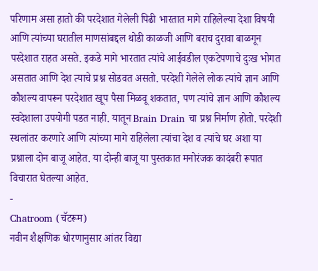परिणाम असा हातो की परदेशात गेलेली पिढी भारतात मागे राहिलेल्या देशा विषयी आणि त्यांच्या घरातील माणसांबद्दल थोडी काळजी आणि बराच दुरावा बाळगून परदेशात राहत असते. इकडे मागे भारतात त्यांचे आईवडील एकटेपणाचे दुःख भोगत असतात आणि देश त्याचे प्रश्न सोडवत असतो. परदेशी गेलेले लोक त्यांचे ज्ञान आणि कौशल्य वापरून परदेशात खूप पैसा मिळवू शकतात, पण त्यांचे ज्ञान आणि कौशल्य स्वदेशाला उपयोगी पडत नाही. यातून Brain Drain चा प्रश्न निर्माण होतो. परदेशी स्थलांतर करणारे आणि त्यांच्या मागे राहिलेला त्यांचा देश व त्यांचे घर अशा या प्रश्नाला दोन बाजू आहेत. या दोन्ही बाजू या पुस्तकात मनोरंजक कादंबरी रूपात विचारात घेतल्या आहेत.
-
Chatroom (चॅटरूम)
नवीन शैक्षणिक धोरणानुसार आंतर विद्या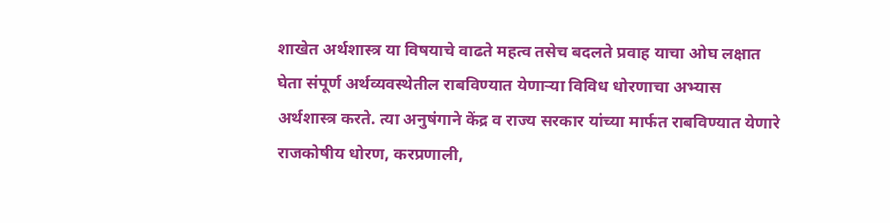शाखेत अर्थशास्त्र या विषयाचे वाढते महत्व तसेच बदलते प्रवाह याचा ओघ लक्षात घेता संपूर्ण अर्थव्यवस्थेतील राबविण्यात येणाऱ्या विविध धोरणाचा अभ्यास अर्थशास्त्र करते. त्या अनुषंगाने केंद्र व राज्य सरकार यांच्या मार्फत राबविण्यात येणारे राजकोषीय धोरण, करप्रणाली,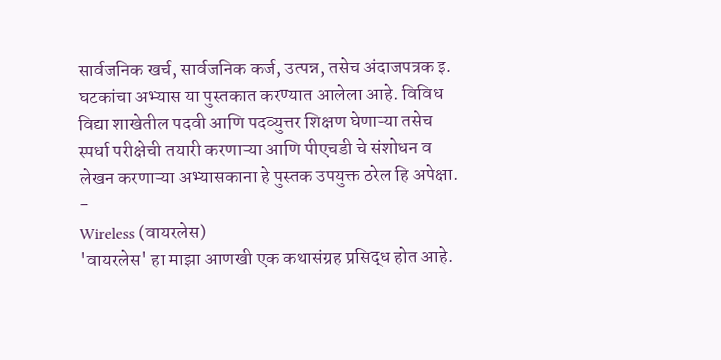सार्वजनिक खर्च, सार्वजनिक कर्ज, उत्पन्न, तसेच अंदाजपत्रक इ. घटकांचा अभ्यास या पुस्तकात करण्यात आलेला आहे. विविध विद्या शाखेतील पदवी आणि पदव्युत्तर शिक्षण घेणाऱ्या तसेच स्पर्धा परीक्षेची तयारी करणाऱ्या आणि पीएचडी चे संशोधन व लेखन करणाऱ्या अभ्यासकाना हे पुस्तक उपयुक्त ठरेल हि अपेक्षा.
-
Wireless (वायरलेस)
'वायरलेस' हा माझा आणखी एक कथासंग्रह प्रसिद्ध होत आहे.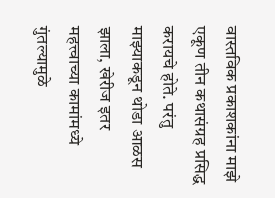वास्तविक प्रकाशकांना माझे एकूण तीन कथासंग्रह प्रसिद्ध करायचे होते. परंतु माझ्याकडून थोडा आळस झाला, खेरीज इतर महत्त्वाच्या कामांमध्ये गुंतल्यामुळे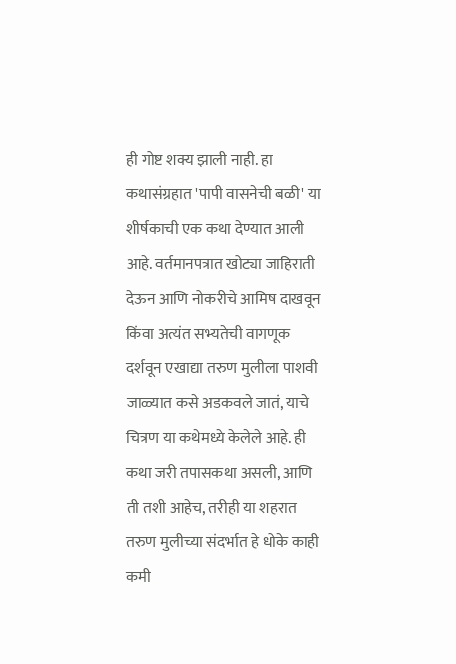ही गोष्ट शक्य झाली नाही. हा कथासंग्रहात 'पापी वासनेची बळी' या शीर्षकाची एक कथा देण्यात आली आहे. वर्तमानपत्रात खोट्या जाहिराती देऊन आणि नोकरीचे आमिष दाखवून किंवा अत्यंत सभ्यतेची वागणूक दर्शवून एखाद्या तरुण मुलीला पाशवी जाळ्यात कसे अडकवले जातं, याचे चित्रण या कथेमध्ये केलेले आहे. ही कथा जरी तपासकथा असली, आणि ती तशी आहेच, तरीही या शहरात तरुण मुलीच्या संदर्भात हे धोके काही कमी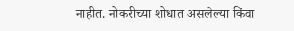नाहीत. नोकरीच्या शोधात असलेल्या किंवा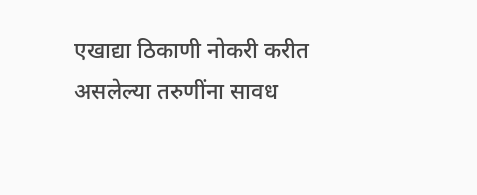एखाद्या ठिकाणी नोकरी करीत असलेल्या तरुणींना सावध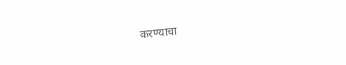करण्याचा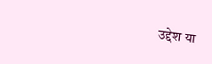उद्देश या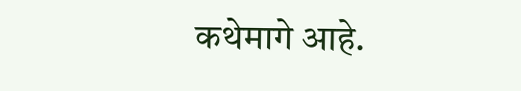कथेमागे आहे.